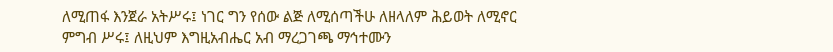ለሚጠፋ እንጀራ አትሥሩ፤ ነገር ግን የሰው ልጅ ለሚሰጣችሁ ለዘላለም ሕይወት ለሚኖር ምግብ ሥሩ፤ ለዚህም እግዚአብሔር አብ ማረጋገጫ ማኅተሙን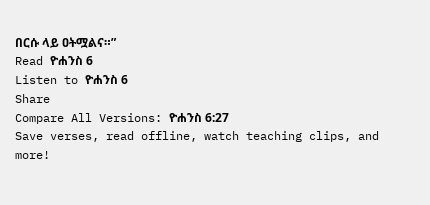በርሱ ላይ ዐትሟልና።”
Read ዮሐንስ 6
Listen to ዮሐንስ 6
Share
Compare All Versions: ዮሐንስ 6:27
Save verses, read offline, watch teaching clips, and more!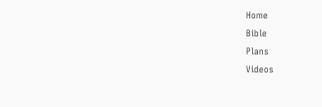Home
Bible
Plans
Videos